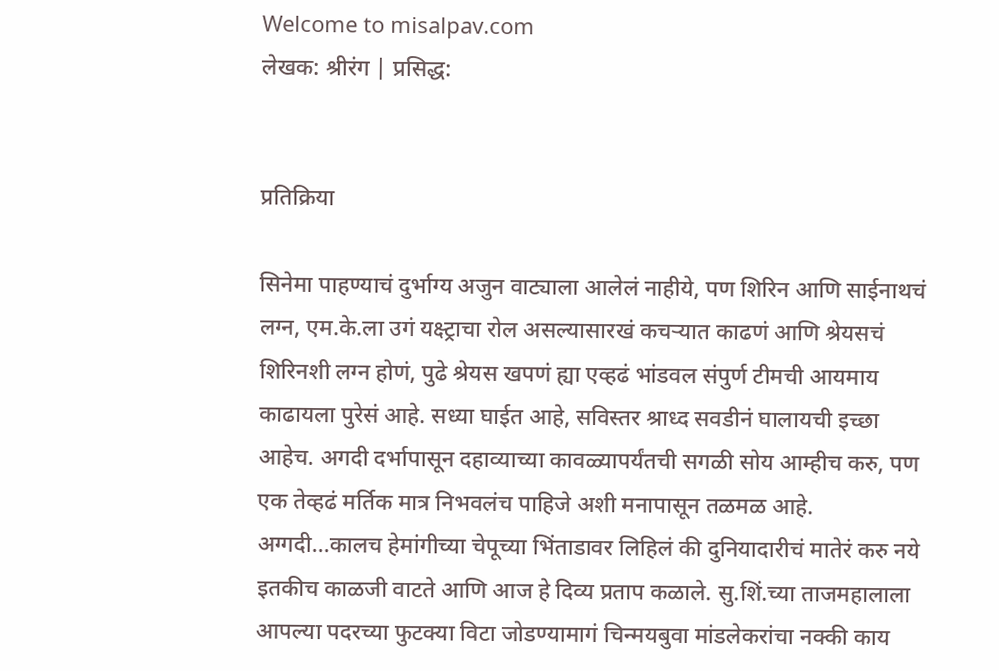Welcome to misalpav.com
लेखक: श्रीरंग | प्रसिद्ध:


प्रतिक्रिया

सिनेमा पाहण्याचं दुर्भाग्य अजुन वाट्याला आलेलं नाहीये, पण शिरिन आणि साईनाथचं लग्न, एम.के.ला उगं यक्ष्ट्राचा रोल असल्यासारखं कचर्‍यात काढणं आणि श्रेयसचं शिरिनशी लग्न होणं, पुढे श्रेयस खपणं ह्या एव्हढं भांडवल संपुर्ण टीमची आयमाय काढायला पुरेसं आहे. सध्या घाईत आहे, सविस्तर श्राध्द सवडीनं घालायची इच्छा आहेच. अगदी दर्भापासून दहाव्याच्या कावळ्यापर्यंतची सगळी सोय आम्हीच करु, पण एक तेव्हढं मर्तिक मात्र निभवलंच पाहिजे अशी मनापासून तळमळ आहे. अग्गदी...कालच हेमांगीच्या चेपूच्या भिंताडावर लिहिलं की दुनियादारीचं मातेरं करु नये इतकीच काळजी वाटते आणि आज हे दिव्य प्रताप कळाले. सु.शिं.च्या ताजमहालाला आपल्या पदरच्या फुटक्या विटा जोडण्यामागं चिन्मयबुवा मांडलेकरांचा नक्की काय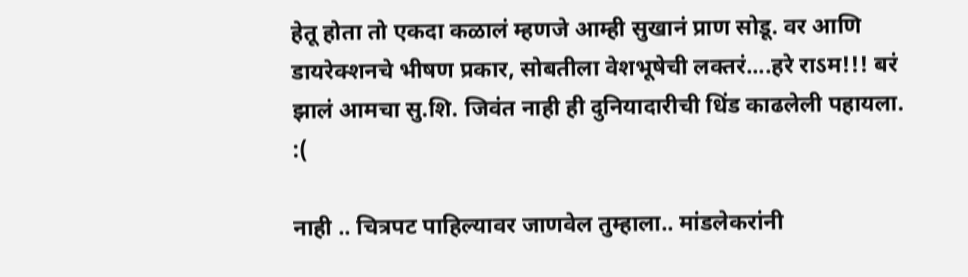हेतू होता तो एकदा कळालं म्हणजे आम्ही सुखानं प्राण सोडू. वर आणि डायरेक्शनचे भीषण प्रकार, सोबतीला वेशभूषेची लक्तरं....हरे राऽम!!! बरं झालं आमचा सु.शि. जिवंत नाही ही दुनियादारीची धिंड काढलेली पहायला. :(

नाही .. चित्रपट पाहिल्यावर जाणवेल तुम्हाला.. मांडलेकरांनी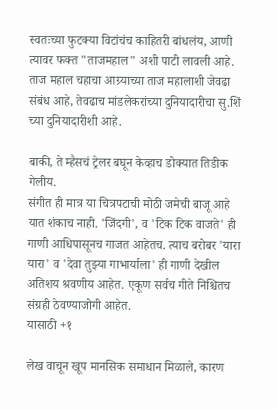स्वतःच्या फुटक्या विटांचंच काहितरी बांधलंय, आणी त्यावर फक्त "ताजमहाल" अशी पाटी लावली आहे. ताज महाल चहाचा आग्र्याच्या ताज महालाशी जेवढा संबंध आहे, तेवढाच मांडलेकरांच्या दुनियादारीचा सु.शिं च्या दुनियादारीशी आहे.

बाकी, ते म्हैसचं ट्रेलर बघून केव्हाच डोक्यात तिडीक गेलीय.
संगीत ही मात्र या चित्रपटाची मोठी जमेची बाजू आहे यात शंकाच नाही. 'जिंदगी', व 'टिक टिक वाजते' ही गाणी आधिपासूनच गाजत आहेतच. त्याच बरोबर 'यारा यारा' व 'देवा तुझ्या गाभार्याला' ही गाणी देखील अतिशय श्रवणीय आहेत. एकूण सर्वच गीते निश्चितच संग्रही ठेवण्याजोगी आहेत.
यासाठी +१

लेख वाचून खूप मानसिक समाधान मिळाले, कारण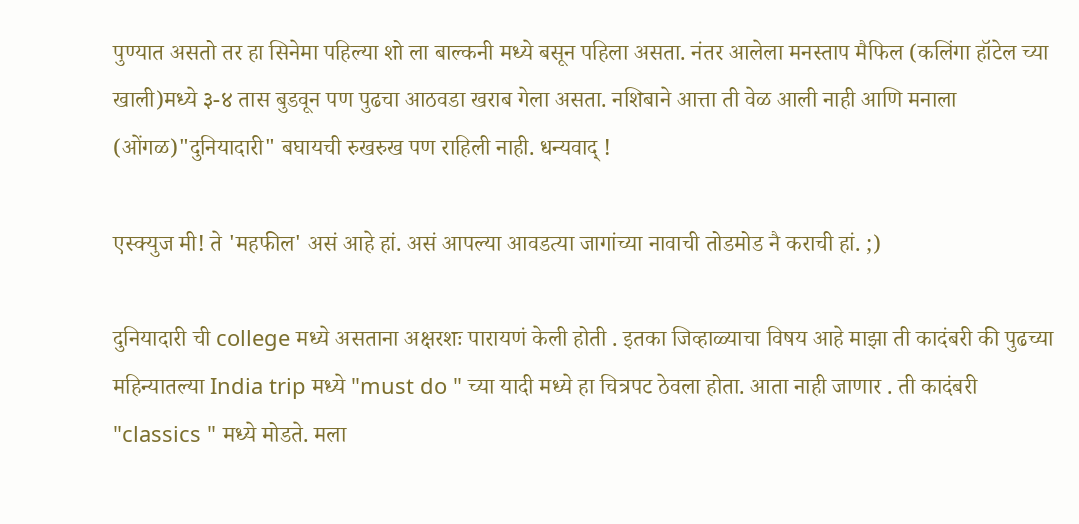पुण्यात असतो तर हा सिनेमा पहिल्या शो ला बाल्कनी मध्ये बसून पहिला असता. नंतर आलेला मनस्ताप मैफिल (कलिंगा हॉटेल च्या खाली)मध्ये ३-४ तास बुडवून पण पुढचा आठवडा खराब गेला असता. नशिबाने आत्ता ती वेळ आली नाही आणि मनाला (ओंगळ)"दुनियादारी" बघायची रुखरुख पण राहिली नाही. धन्यवाद् !

एस्क्युज मी! ते 'महफील' असं आहे हां. असं आपल्या आवडत्या जागांच्या नावाची तोडमोड नै कराची हां. ;)

दुनियादारी ची college मध्ये असताना अक्षरशः पारायणं केली होती . इतका जिव्हाळ्याचा विषय आहे माझा ती कादंबरी की पुढच्या महिन्यातल्या India trip मध्ये "must do " च्या यादी मध्ये हा चित्रपट ठेवला होता. आता नाही जाणार . ती कादंबरी "classics " मध्ये मोडते. मला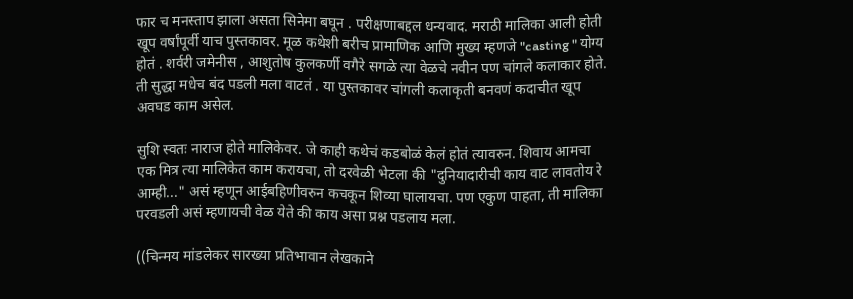फार च मनस्ताप झाला असता सिनेमा बघून . परीक्षणाबद्दल धन्यवाद. मराठी मालिका आली होती खूप वर्षांपूर्वी याच पुस्तकावर. मूळ कथेशी बरीच प्रामाणिक आणि मुख्य म्हणजे "casting " योग्य होतं . शर्वरी जमेनीस , आशुतोष कुलकर्णी वगैरे सगळे त्या वेळचे नवीन पण चांगले कलाकार होते. ती सुद्धा मधेच बंद पडली मला वाटतं . या पुस्तकावर चांगली कलाकृती बनवणं कदाचीत खूप अवघड काम असेल.

सुशि स्वतः नाराज होते मालिकेवर. जे काही कथेचं कडबोळं केलं होतं त्यावरुन. शिवाय आमचा एक मित्र त्या मालिकेत काम करायचा, तो दरवेळी भेटला की "दुनियादारीची काय वाट लावतोय रे आम्ही..." असं म्हणून आईबहिणीवरुन कचकून शिव्या घालायचा. पण एकुण पाहता, ती मालिका परवडली असं म्हणायची वेळ येते की काय असा प्रश्न पडलाय मला.

((चिन्मय मांडलेकर सारख्या प्रतिभावान लेखकाने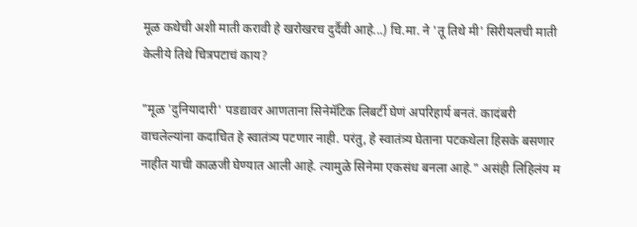मूळ कथेची अशी माती करावी हे खरोखरच दुर्दैवी आहे...) चि.मा. ने 'तू तिथे मी' सिरीयलची माती केलीये तिथे चित्रपटाचं काय?

"मूळ 'दुनियादारी' पडद्यावर आणताना सिनेमॅटिक लिबर्टी घेणं अपरिहार्य बनतं. कादंबरी वाचलेल्यांना कदाचित हे स्वातंत्र्य पटणार नाही. परंतु, हे स्वातंत्र्य घेताना पटकथेला हिसके बसणार नाहीत याची काळजी घेण्यात आली आहे. त्यामुळे सिनेमा एकसंध बनला आहे." असंही लिहिलंय म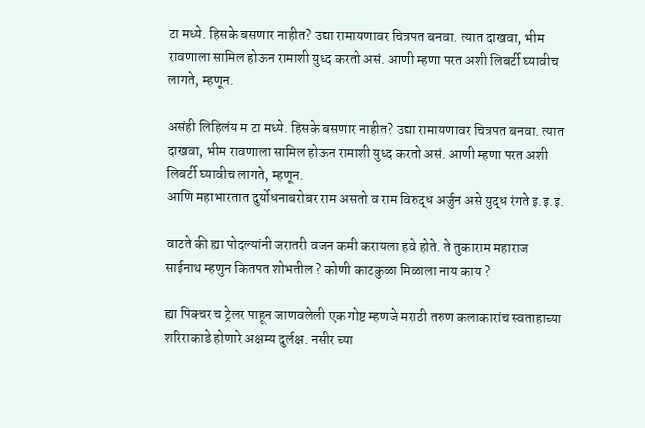टा मध्ये. हिसके बसणार नाहीत? उद्या रामायणावर चित्रपत बनवा. त्यात दाखवा, भीम रावणाला सामिल होऊन रामाशी युध्द करतो असं. आणी म्हणा परत अशी लिबर्टी घ्यावीच लागते, म्हणून.

असंही लिहिलंय म टा मध्ये. हिसके बसणार नाहीत? उद्या रामायणावर चित्रपत बनवा. त्यात दाखवा, भीम रावणाला सामिल होऊन रामाशी युध्द करतो असं. आणी म्हणा परत अशी लिबर्टी घ्यावीच लागते, म्हणून.
आणि महाभारतात दुर्योधनाबरोबर राम असतो व राम विरुद्ध अर्जुन असे युद्ध रंगते इ.इ.इ.

वाटते की ह्या पोदल्यांनी जरातरी वजन कमी करायला हवे होते. ते तुकाराम महाराज साईनाथ म्हणुन कितपत शोभतील ? कोणी काटकुळा मिळाला नाय काय ?

ह्या पिक्चर च ट्रेलर पाहून जाणवलेली एक गोष्ट म्हणजे मराठी तरुण कलाकारांच स्वताहाच्या शरिराकाडे होणारे अक्षम्य दुर्लक्ष. नसीर च्या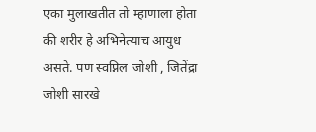एका मुलाखतीत तो म्हाणाला होता की शरीर हे अभिनेत्याच आयुध असते. पण स्वप्निल जोशी , जितेंद्रा जोशी सारखे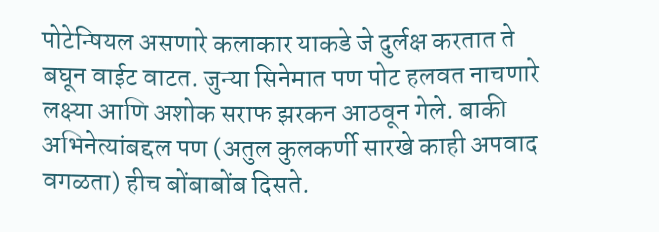पोटेन्षियल असणारे कलाकार याकडे जे दुर्लक्ष करतात ते बघून वाईट वाटत. जुन्या सिनेमात पण पोट हलवत नाचणारे लक्ष्या आणि अशोक सराफ झरकन आठवून गेले. बाकी अभिनेत्यांबद्दल पण (अतुल कुलकर्णी सारखे काही अपवाद वगळता) हीच बोंबाबोंब दिसते.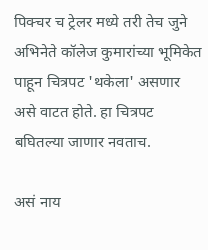पिक्चर च ट्रेलर मध्ये तरी तेच जुने अभिनेते कॉलेज कुमारांच्या भूमिकेत पाहून चित्रपट 'थकेला' असणार असे वाटत होते. हा चित्रपट बघितल्या जाणार नवताच.

असं नाय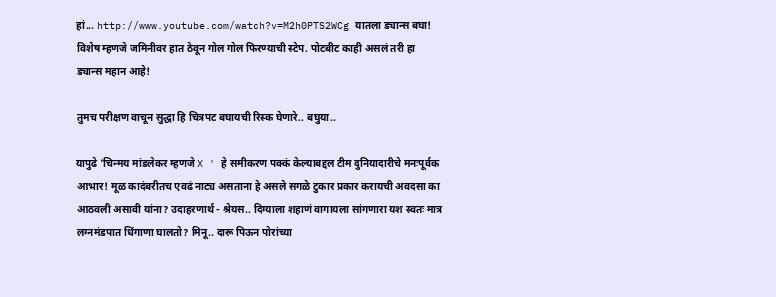हां... http://www.youtube.com/watch?v=M2h0PTS2WCg यातला ड्यान्स बघा! विशेष म्हणजे जमिनीवर हात ठेवून गोल गोल फिरण्याची स्टेप. पोटबीट काही असलं तरी हा ड्यान्स महान आहे!

तुमच परीक्षण वाचून सुद्धा हि चित्रपट बघायची रिस्क घेणारे.. बघुया..

यापुढे 'चिन्मय मांडलेकर म्हणजे X ' हे समीकरण पक्कं केल्याबद्दल टीम दुनियादारीचे मनःपूर्वक आभार! मूळ कादंबरीतच एवढं नाट्य असताना हे असले सगळे टुकार प्रकार करायची अवदसा का आठवली असावी यांना? उदाहरणार्थ - श्रेयस.. दिग्याला शहाणं वागायला सांगणारा यश स्वतः मात्र लग्नमंडपात धिंगाणा घालतो? मिनू.. दारू पिऊन पोरांच्या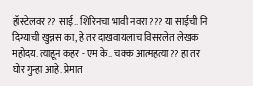हॉस्टेलवर?? साई.. शिरिनचा भावी नवरा??? या साईची नि दिग्याची खुन्नस का, हे तर दाखवायलाच विसरलेत लेखक महोदय. त्याहून कहर - एम के.. चक्क आत्महत्या?? हा तर घोर गुन्हा आहे. प्रेमात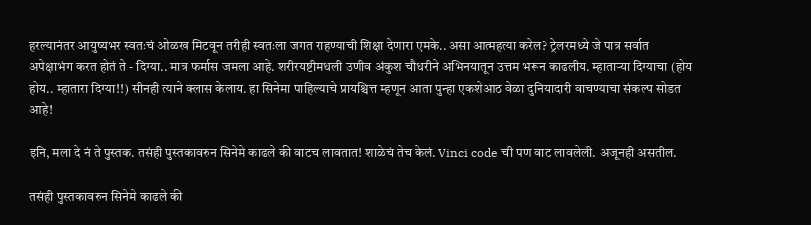हरल्यानंतर आयुष्यभर स्वतःचं ओळख मिटवून तरीही स्वतःला जगत राहण्याची शिक्षा देणारा एमके.. असा आत्महत्या करेल? ट्रेलरमध्ये जे पात्र सर्वात अपेक्षाभंग करत होतं ते - दिग्या.. मात्र फर्मास जमला आहे. शरीरयष्टीमधली उणीव अंकुश चौधरीने अभिनयातून उत्तम भरून काढलीय. म्हाताऱ्या दिग्याचा (होय होय.. म्हातारा दिग्या!!) सीनही त्याने क्लास केलाय. हा सिनेमा पाहिल्याचे प्रायश्चित्त म्हणून आता पुन्हा एकशेआठ वेळा दुनियादारी वाचण्याचा संकल्प सोडत आहे!

इनि, मला दे नं ते पुस्तक. तसंही पुस्तकावरुन सिनेमे काढले की वाटच लावतात! शाळेचं तेच केलं. Vinci code ची पण वाट लावलेली. अजूनही असतील.

तसंही पुस्तकावरुन सिनेमे काढले की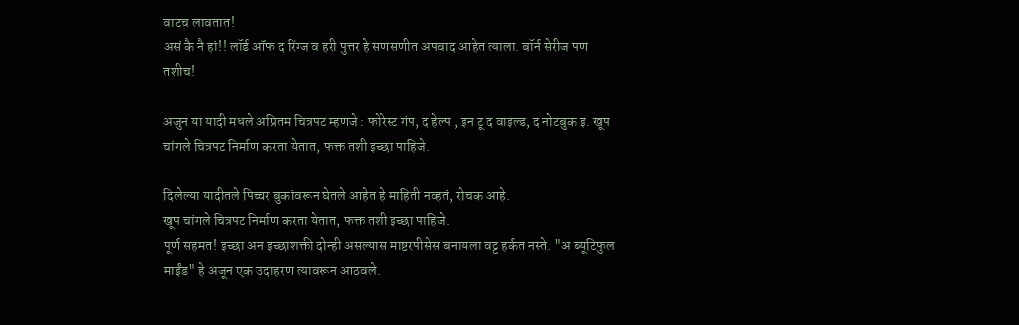वाटच लावतात!
असं कै नै हां!! लॉर्ड ऑफ द रिंग्ज व हरी पुत्तर हे सणसणीत अपवाद आहेत त्याला. बॉर्न सेरीज पण तशीच!

अजुन या यादी मधले अप्रितम चित्रपट म्हणजे : फोरेस्ट गंप, द हेल्प , इन टू द वाइल्ड, द नोटबुक इ. खूप चांगले चित्रपट निर्माण करता येतात, फक्त तशी इच्छा पाहिजे.

दिलेल्या यादीतले पिच्चर बुकांवरून घेतले आहेत हे माहिती नव्हतं, रोचक आहे.
खूप चांगले चित्रपट निर्माण करता येतात, फक्त तशी इच्छा पाहिजे.
पूर्ण सहमत! इच्छा अन इच्छाशक्ती दोन्ही असल्यास माष्टरपीसेस बनायला वट्ट हर्कत नस्ते. "अ ब्यूटिफुल माईंड" हे अजून एक उदाहरण त्यावरून आठवले.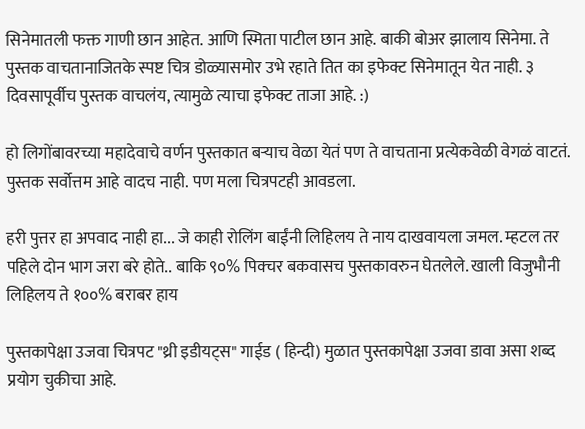सिनेमातली फक्त गाणी छान आहेत. आणि स्मिता पाटील छान आहे. बाकी बोअर झालाय सिनेमा. ते पुस्तक वाचतानाजितके स्पष्ट चित्र डोळ्यासमोर उभे रहाते तित का इफेक्ट सिनेमातून येत नाही. ३ दिवसापूर्वीच पुस्तक वाचलंय, त्यामुळे त्याचा इफेक्ट ताजा आहे. :)

हो लिगोंबावरच्या महादेवाचे वर्णन पुस्तकात बर्‍याच वेळा येतं पण ते वाचताना प्रत्येकवेळी वेगळं वाटतं. पुस्तक सर्वोत्तम आहे वादच नाही. पण मला चित्रपटही आवडला.

हरी पुत्तर हा अपवाद नाही हा... जे काही रोलिंग बाईंनी लिहिलय ते नाय दाखवायला जमल. म्हटल तर पहिले दोन भाग जरा बरे होते.. बाकि ९०% पिक्चर बकवासच पुस्तकावरुन घेतलेले. खाली विजुभौनी लिहिलय ते १००% बराबर हाय

पुस्तकापेक्षा उजवा चित्रपट "थ्री इडीयट्स" गाईड ( हिन्दी) मुळात पुस्तकापेक्षा उजवा डावा असा शब्द प्रयोग चुकीचा आहे.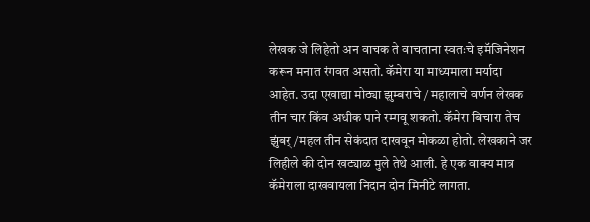लेखक जे लिहेतो अन वाचक ते वाचताना स्वतःचे इमॅजिनेशन करून मनात रंगवत असतो. कॅमेरा या माध्यमाला मर्यादा आहेत. उदा एखाद्या मोठ्या झुम्बराचे / महालाचे वर्णन लेखक तीन चार किंव अधीक पाने रम्गवू शकतो. कॅमेरा बिचारा तेच झुंबर्/महल तीन सेकंदात दाखवून मोकळा होतो. लेखकाने जर लिहीले की दोन खट्याळ मुले तेथे आली. हे एक वाक्य मात्र कॅमेराला दाखवायला निदान दोन मिनीटे लागता.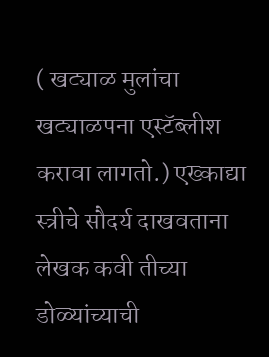( खट्याळ मुलांचा खट्याळपना एस्टॅब्लीश करावा लागतो.) एख्काद्या स्त्रीचे सौदर्य दाखवताना लेखक कवी तीच्या डोळ्यांच्याची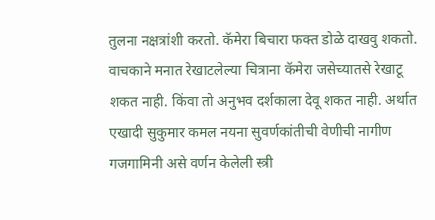तुलना नक्षत्रांशी करतो. कॅमेरा बिचारा फक्त डोळे दाखवु शकतो. वाचकाने मनात रेखाटलेल्या चित्राना कॅमेरा जसेच्यातसे रेखाटू शकत नाही. किंवा तो अनुभव दर्शकाला देवू शकत नाही. अर्थात एखादी सुकुमार कमल नयना सुवर्णकांतीची वेणीची नागीण गजगामिनी असे वर्णन केलेली स्त्री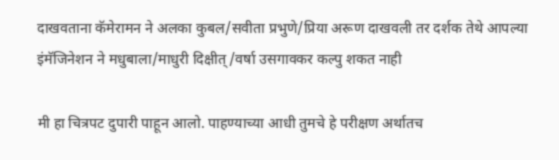दाखवताना कॅमेरामन ने अलका कुबल/सवीता प्रभुणे/प्रिया अरूण दाखवली तर दर्शक तेथे आपल्या इंमॅजिनेशन ने मधुबाला/माधुरी दिक्षीत्/वर्षा उसगावकर कल्पु शकत नाही

मी हा चित्रपट दुपारी पाहून आलो. पाहण्याच्या आधी तुमचे हे परीक्षण अर्थातच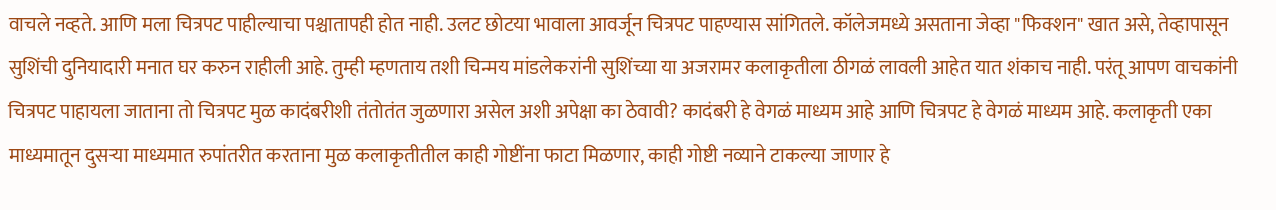वाचले नव्हते. आणि मला चित्रपट पाहील्याचा पश्चातापही होत नाही. उलट छोटया भावाला आवर्जून चित्रपट पाहण्यास सांगितले. कॉलेजमध्ये असताना जेव्हा "फिक्शन" खात असे, तेव्हापासून सुशिंची दुनियादारी मनात घर करुन राहीली आहे. तुम्ही म्हणताय तशी चिन्मय मांडलेकरांनी सुशिंच्या या अजरामर कलाकृतीला ठीगळं लावली आहेत यात शंकाच नाही. परंतू आपण वाचकांनी चित्रपट पाहायला जाताना तो चित्रपट मुळ कादंबरीशी तंतोतंत जुळणारा असेल अशी अपेक्षा का ठेवावी? कादंबरी हे वेगळं माध्यम आहे आणि चित्रपट हे वेगळं माध्यम आहे. कलाकृती एका माध्यमातून दुसर्‍या माध्यमात रुपांतरीत करताना मुळ कलाकृतीतील काही गोष्टींना फाटा मिळणार, काही गोष्टी नव्याने टाकल्या जाणार हे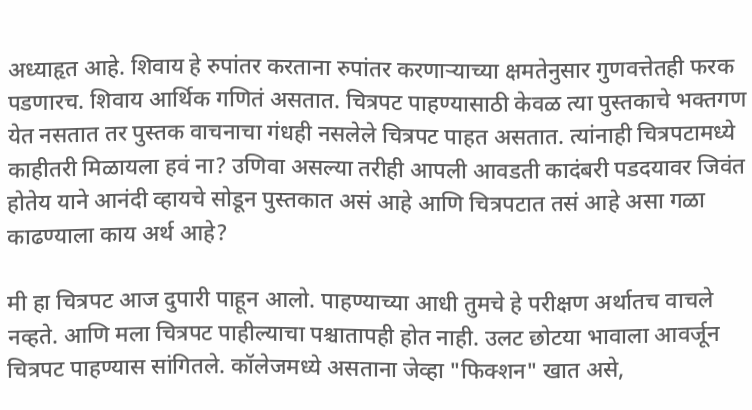अध्याहृत आहे. शिवाय हे रुपांतर करताना रुपांतर करणार्‍याच्या क्षमतेनुसार गुणवत्तेतही फरक पडणारच. शिवाय आर्थिक गणितं असतात. चित्रपट पाहण्यासाठी केवळ त्या पुस्तकाचे भक्तगण येत नसतात तर पुस्तक वाचनाचा गंधही नसलेले चित्रपट पाहत असतात. त्यांनाही चित्रपटामध्ये काहीतरी मिळायला हवं ना? उणिवा असल्या तरीही आपली आवडती कादंबरी पडदयावर जिवंत होतेय याने आनंदी व्हायचे सोडून पुस्तकात असं आहे आणि चित्रपटात तसं आहे असा गळा काढण्याला काय अर्थ आहे?

मी हा चित्रपट आज दुपारी पाहून आलो. पाहण्याच्या आधी तुमचे हे परीक्षण अर्थातच वाचले नव्हते. आणि मला चित्रपट पाहील्याचा पश्चातापही होत नाही. उलट छोटया भावाला आवर्जून चित्रपट पाहण्यास सांगितले. कॉलेजमध्ये असताना जेव्हा "फिक्शन" खात असे,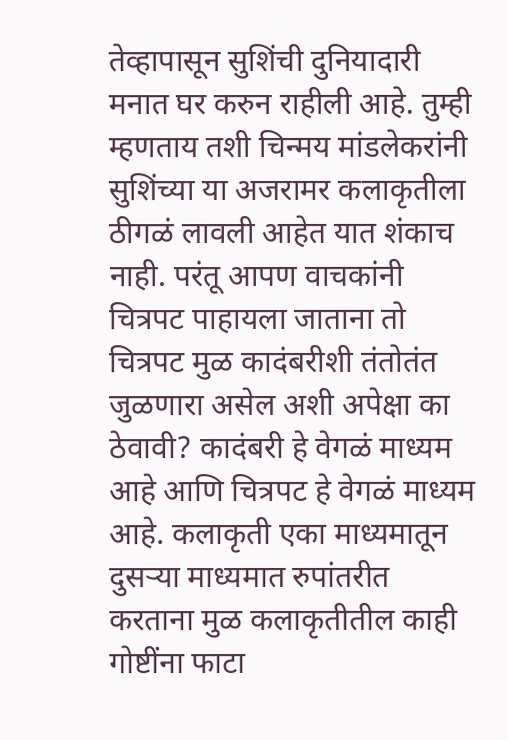तेव्हापासून सुशिंची दुनियादारी मनात घर करुन राहीली आहे. तुम्ही म्हणताय तशी चिन्मय मांडलेकरांनी सुशिंच्या या अजरामर कलाकृतीला ठीगळं लावली आहेत यात शंकाच नाही. परंतू आपण वाचकांनी चित्रपट पाहायला जाताना तो चित्रपट मुळ कादंबरीशी तंतोतंत जुळणारा असेल अशी अपेक्षा का ठेवावी? कादंबरी हे वेगळं माध्यम आहे आणि चित्रपट हे वेगळं माध्यम आहे. कलाकृती एका माध्यमातून दुसर्‍या माध्यमात रुपांतरीत करताना मुळ कलाकृतीतील काही गोष्टींना फाटा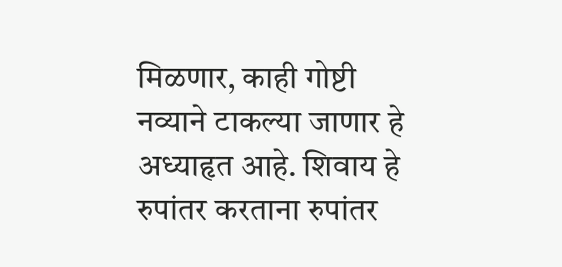मिळणार, काही गोष्टी नव्याने टाकल्या जाणार हे अध्याहृत आहे. शिवाय हे रुपांतर करताना रुपांतर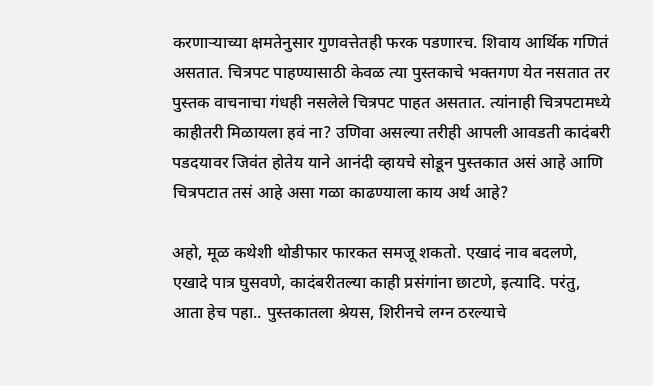करणार्‍याच्या क्षमतेनुसार गुणवत्तेतही फरक पडणारच. शिवाय आर्थिक गणितं असतात. चित्रपट पाहण्यासाठी केवळ त्या पुस्तकाचे भक्तगण येत नसतात तर पुस्तक वाचनाचा गंधही नसलेले चित्रपट पाहत असतात. त्यांनाही चित्रपटामध्ये काहीतरी मिळायला हवं ना? उणिवा असल्या तरीही आपली आवडती कादंबरी पडदयावर जिवंत होतेय याने आनंदी व्हायचे सोडून पुस्तकात असं आहे आणि चित्रपटात तसं आहे असा गळा काढण्याला काय अर्थ आहे?

अहो, मूळ कथेशी थोडीफार फारकत समजू शकतो. एखादं नाव बदलणे, एखादे पात्र घुसवणे, कादंबरीतल्या काही प्रसंगांना छाटणे, इत्यादि. परंतु, आता हेच पहा.. पुस्तकातला श्रेयस, शिरीनचे लग्न ठरल्याचे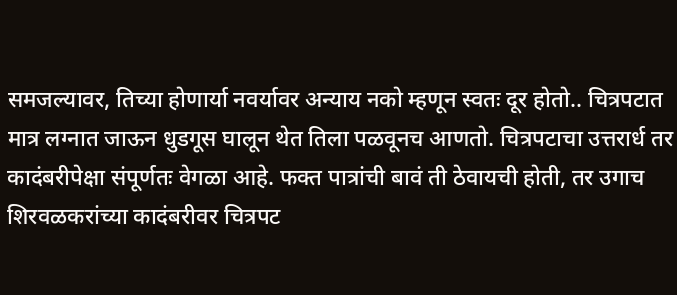समजल्यावर, तिच्या होणार्या नवर्यावर अन्याय नको म्हणून स्वतः दूर होतो.. चित्रपटात मात्र लग्नात जाऊन धुडगूस घालून थेत तिला पळवूनच आणतो. चित्रपटाचा उत्तरार्ध तर कादंबरीपेक्षा संपूर्णतः वेगळा आहे. फक्त पात्रांची बावं ती ठेवायची होती, तर उगाच शिरवळकरांच्या कादंबरीवर चित्रपट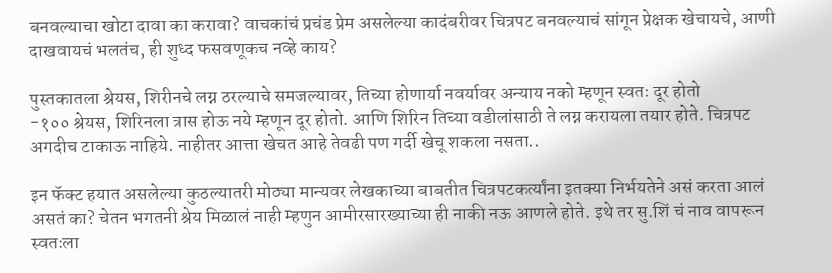बनवल्याचा खोटा दावा का करावा? वाचकांचं प्रचंड प्रेम असलेल्या कादंबरीवर चित्रपट बनवल्याचं सांगून प्रेक्षक खेचायचे, आणी दाखवायचं भलतंच, ही शुध्द फसवणूकच नव्हे काय?

पुस्तकातला श्रेयस, शिरीनचे लग्न ठरल्याचे समजल्यावर, तिच्या होणार्या नवर्यावर अन्याय नको म्हणून स्वतः दूर होतो
-१०० श्रेयस, शिरिनला त्रास होऊ नये म्हणून दूर होतो. आणि शिरिन तिच्या वडीलांसाठी ते लग्न करायला तयार होते. चित्रपट अगदीच टाकाऊ नाहिये. नाहीतर आत्ता खेचत आहे तेवढी पण गर्दी खेचू शकला नसता..

इन फॅक्ट हयात असलेल्या कुठल्यातरी मोठ्या मान्यवर लेखकाच्या बाबतीत चित्रपटकर्त्यांना इतक्या निर्भयतेने असं करता आलं असतं का? चेतन भगतनी श्रेय मिळालं नाही म्हणुन आमीरसारख्याच्या ही नाकी नऊ आणले होते. इथे तर सु.शिं चं नाव वापरून स्वतःला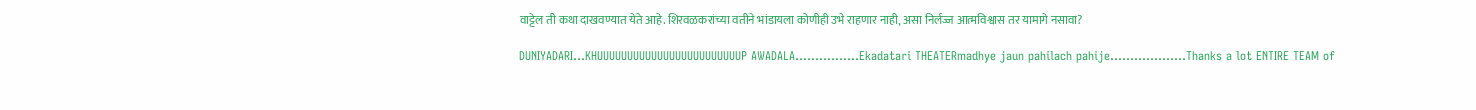वाट्टेल ती कथा दाखवण्यात येते आहे. शिरवळकरांच्या वतीने भांडायला कोणीही उभे राहणार नाही, असा निर्लज्ज आत्मविश्वास तर यामागे नसावा?

DUNIYADARI...KHUUUUUUUUUUUUUUUUUUUUUUUUP AWADALA................Ekadatari THEATERmadhye jaun pahilach pahije...................Thanks a lot ENTIRE TEAM of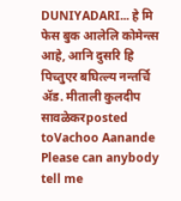DUNIYADARI... हे मि फेस बुक आलेलि कोमेन्त्स आहे, आनि दुसरि हि पिच्तुएर बघित्ल्य नन्तर्चि ॲड. मीताली कुलदीप सावळेकरposted toVachoo Aanande Please can anybody tell me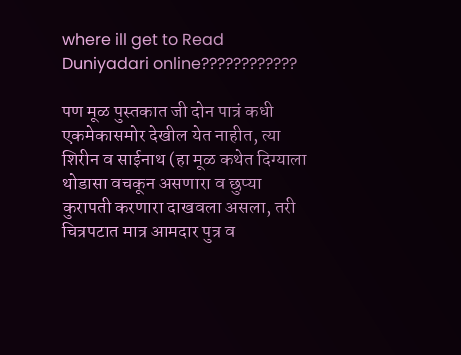where ill get to Read Duniyadari online????????????

पण मूळ पुस्तकात जी दोन पात्रं कधी एकमेकासमोर देखील येत नाहीत, त्या शिरीन व साईनाथ (हा मूळ कथेत दिग्याला थोडासा वचकून असणारा व छुप्या कुरापती करणारा दाखवला असला, तरी चित्रपटात मात्र आमदार पुत्र व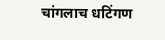चांगलाच धटिंगण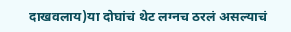दाखवलाय)या दोघांचं थेट लग्नच ठरलं असल्याचं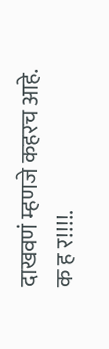दाखवणं म्हणजे कहरच आहे.
क ह र!!!!.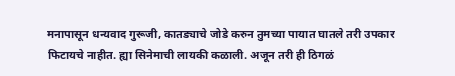मनापासून धन्यवाद गुरूजी, कातड्याचे जोडे करुन तुमच्या पायात घातले तरी उपकार फिटायचे नाहीत. ह्या सिनेमाची लायकी कळाली. अजून तरी ही ठिगळं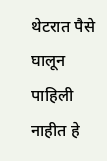थेटरात पैसे घालून पाहिली नाहीत हे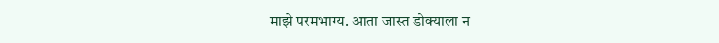माझे परमभाग्य. आता जास्त डोक्याला न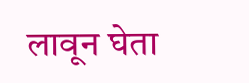लावून घेता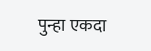पुन्हा एकदा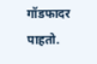गॉडफादर पाहतो.